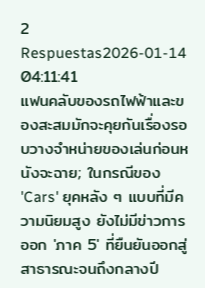2 Respuestas2026-01-14 04:11:41
แฟนคลับของรถไฟฟ้าและของสะสมมักจะคุยกันเรื่องรอบวางจำหน่ายของเล่นก่อนหนังจะฉาย; ในกรณีของ 'Cars' ยุคหลัง ๆ แบบที่มีความนิยมสูง ยังไม่มีข่าวการออก 'ภาค 5' ที่ยืนยันออกสู่สาธารณะจนถึงกลางปี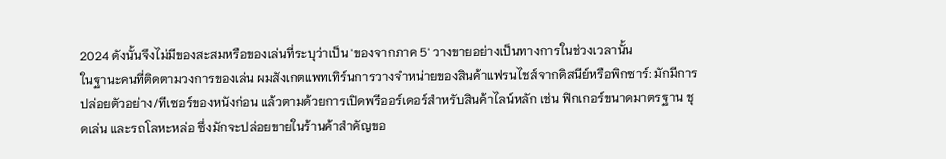2024 ดังนั้นจึงไม่มีของสะสมหรือของเล่นที่ระบุว่าเป็น 'ของจากภาค 5' วางขายอย่างเป็นทางการในช่วงเวลานั้น
ในฐานะคนที่ติดตามวงการของเล่น ผมสังเกตแพทเทิร์นการวางจำหน่ายของสินค้าแฟรนไชส์จากดิสนีย์หรือพิกซาร์: มักมีการปล่อยตัวอย่าง/ทีเซอร์ของหนังก่อน แล้วตามด้วยการเปิดพรีออร์เดอร์สำหรับสินค้าไลน์หลัก เช่น ฟิกเกอร์ขนาดมาตรฐาน ชุดเล่น และรถโลหะหล่อ ซึ่งมักจะปล่อยขายในร้านค้าสำคัญขอ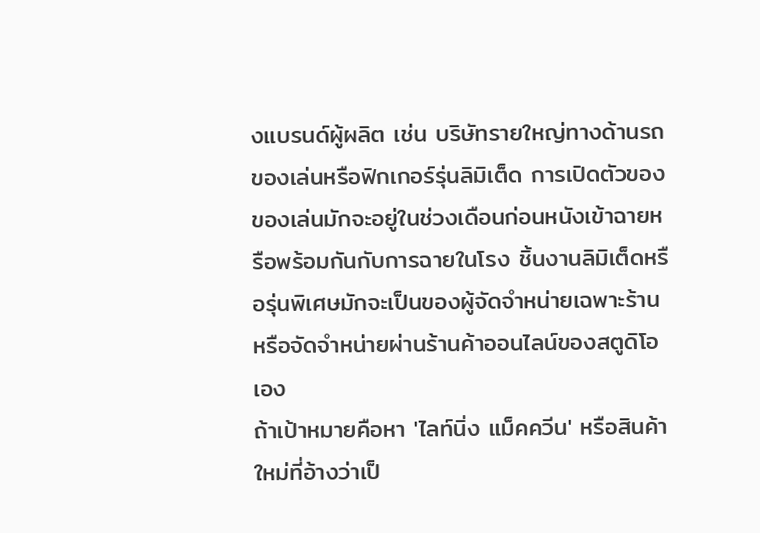งแบรนด์ผู้ผลิต เช่น บริษัทรายใหญ่ทางด้านรถของเล่นหรือฟิกเกอร์รุ่นลิมิเต็ด การเปิดตัวของของเล่นมักจะอยู่ในช่วงเดือนก่อนหนังเข้าฉายหรือพร้อมกันกับการฉายในโรง ชิ้นงานลิมิเต็ดหรือรุ่นพิเศษมักจะเป็นของผู้จัดจำหน่ายเฉพาะร้านหรือจัดจำหน่ายผ่านร้านค้าออนไลน์ของสตูดิโอเอง
ถ้าเป้าหมายคือหา 'ไลท์นิ่ง แม็คควีน' หรือสินค้าใหม่ที่อ้างว่าเป็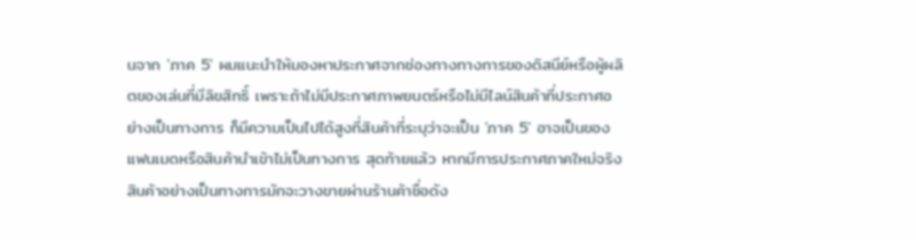นจาก 'ภาค 5' ผมแนะนำให้มองหาประกาศจากช่องทางทางการของดิสนีย์หรือผู้ผลิตของเล่นที่มีลิขสิทธิ์ เพราะถ้าไม่มีประกาศภาพยนตร์หรือไม่มีไลน์สินค้าที่ประกาศอย่างเป็นทางการ ก็มีความเป็นไปได้สูงที่สินค้าที่ระบุว่าจะเป็น 'ภาค 5' อาจเป็นของแฟนเมดหรือสินค้านำเข้าไม่เป็นทางการ สุดท้ายแล้ว หากมีการประกาศภาคใหม่จริง สินค้าอย่างเป็นทางการมักจะวางขายผ่านร้านค้าชื่อดัง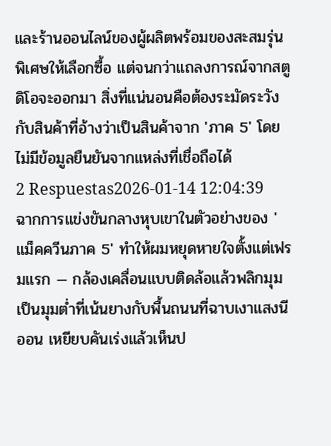และร้านออนไลน์ของผู้ผลิตพร้อมของสะสมรุ่นพิเศษให้เลือกซื้อ แต่จนกว่าแถลงการณ์จากสตูดิโอจะออกมา สิ่งที่แน่นอนคือต้องระมัดระวังกับสินค้าที่อ้างว่าเป็นสินค้าจาก 'ภาค 5' โดยไม่มีข้อมูลยืนยันจากแหล่งที่เชื่อถือได้
2 Respuestas2026-01-14 12:04:39
ฉากการแข่งขันกลางหุบเขาในตัวอย่างของ 'แม็คควีนภาค 5' ทำให้ผมหยุดหายใจตั้งแต่เฟรมแรก — กล้องเคลื่อนแบบติดล้อแล้วพลิกมุมเป็นมุมต่ำที่เน้นยางกับพื้นถนนที่ฉาบเงาแสงนีออน เหยียบคันเร่งแล้วเห็นป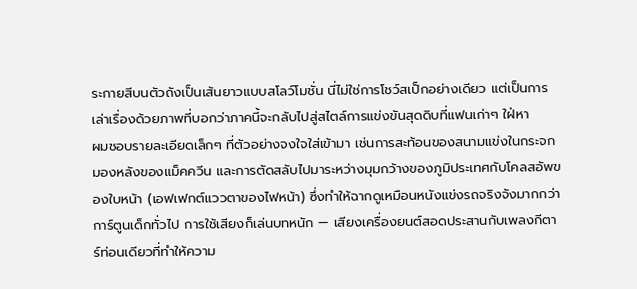ระกายสีบนตัวถังเป็นเส้นยาวแบบสโลว์โมชั่น นี่ไม่ใช่การโชว์สเป็กอย่างเดียว แต่เป็นการเล่าเรื่องด้วยภาพที่บอกว่าภาคนี้จะกลับไปสู่สไตล์การแข่งขันสุดดิบที่แฟนเก่าๆ ใฝ่หา
ผมชอบรายละเอียดเล็กๆ ที่ตัวอย่างจงใจใส่เข้ามา เช่นการสะท้อนของสนามแข่งในกระจกมองหลังของแม็คควีน และการตัดสลับไปมาระหว่างมุมกว้างของภูมิประเทศกับโคลสอัพของใบหน้า (เอฟเฟกต์แววตาของไฟหน้า) ซึ่งทำให้ฉากดูเหมือนหนังแข่งรถจริงจังมากกว่าการ์ตูนเด็กทั่วไป การใช้เสียงก็เล่นบทหนัก — เสียงเครื่องยนต์สอดประสานกับเพลงกีตาร์ท่อนเดียวที่ทำให้ความ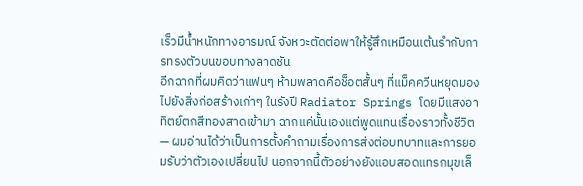เร็วมีน้ำหนักทางอารมณ์ จังหวะตัดต่อพาให้รู้สึกเหมือนเต้นรำกับการทรงตัวบนขอบทางลาดชัน
อีกฉากที่ผมคิดว่าแฟนๆ ห้ามพลาดคือช็อตสั้นๆ ที่แม็คควีนหยุดมองไปยังสิ่งก่อสร้างเก่าๆ ในรังปี Radiator Springs โดยมีแสงอาทิตย์ตกสีทองสาดเข้ามา ฉากแค่นั้นเองแต่พูดแทนเรื่องราวทั้งชีวิต — ผมอ่านได้ว่าเป็นการตั้งคำถามเรื่องการส่งต่อบทบาทและการยอมรับว่าตัวเองเปลี่ยนไป นอกจากนี้ตัวอย่างยังแอบสอดแทรกมุขเล็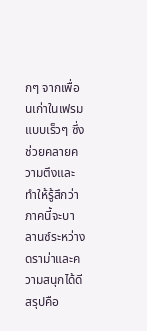กๆ จากเพื่อนเก่าในเฟรมแบบเร็วๆ ซึ่งช่วยคลายความตึงและทำให้รู้สึกว่าภาคนี้จะบาลานซ์ระหว่างดราม่าและความสนุกได้ดี สรุปคือ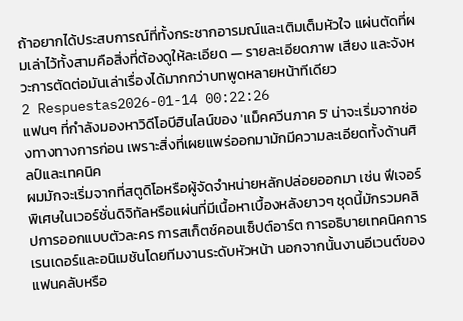ถ้าอยากได้ประสบการณ์ที่ทั้งกระชากอารมณ์และเติมเต็มหัวใจ แผ่นตัดที่ผมเล่าไว้ทั้งสามคือสิ่งที่ต้องดูให้ละเอียด — รายละเอียดภาพ เสียง และจังหวะการตัดต่อมันเล่าเรื่องได้มากกว่าบทพูดหลายหน้าทีเดียว
2 Respuestas2026-01-14 00:22:26
แฟนๆ ที่กำลังมองหาวิดีโอบีฮินไลน์ของ 'แม็คควีนภาค 5' น่าจะเริ่มจากช่องทางทางการก่อน เพราะสิ่งที่เผยแพร่ออกมามักมีความละเอียดทั้งด้านศิลป์และเทคนิค
ผมมักจะเริ่มจากที่สตูดิโอหรือผู้จัดจำหน่ายหลักปล่อยออกมา เช่น ฟีเจอร์พิเศษในเวอร์ชั่นดิจิทัลหรือแผ่นที่มีเนื้อหาเบื้องหลังยาวๆ ชุดนี้มักรวมคลิปการออกแบบตัวละคร การสเก็ตช์คอนเซ็ปต์อาร์ต การอธิบายเทคนิคการเรนเดอร์และอนิเมชันโดยทีมงานระดับหัวหน้า นอกจากนั้นงานอีเวนต์ของแฟนคลับหรือ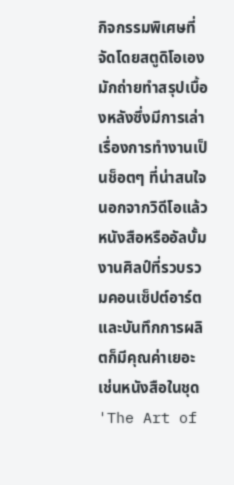กิจกรรมพิเศษที่จัดโดยสตูดิโอเองมักถ่ายทำสรุปเบื้องหลังซึ่งมีการเล่าเรื่องการทำงานเป็นช็อตๆ ที่น่าสนใจ
นอกจากวิดีโอแล้ว หนังสือหรืออัลบั้มงานศิลป์ที่รวบรวมคอนเซ็ปต์อาร์ตและบันทึกการผลิตก็มีคุณค่าเยอะ เช่นหนังสือในชุด 'The Art of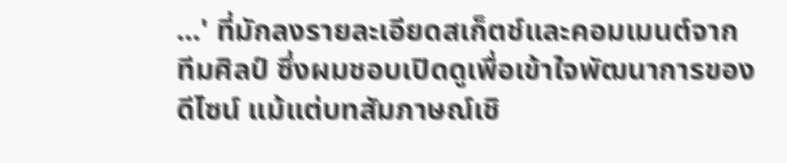...' ที่มักลงรายละเอียดสเก็ตช์และคอมเมนต์จากทีมศิลป์ ซึ่งผมชอบเปิดดูเพื่อเข้าใจพัฒนาการของดีไซน์ แม้แต่บทสัมภาษณ์เชิ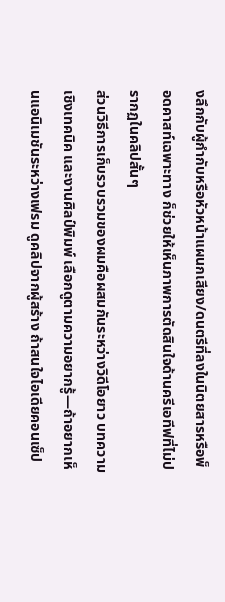งลึกกับผู้กำกับหรือหัวหน้าแผนกเสียง/ดนตรีที่ลงในนิตยสารหรือพ็อดคาสท์เฉพาะทาง ก็ช่วยให้เห็นภาพการตัดสินใจด้านครีเอทีฟที่ไม่ปรากฏในคลิปสั้นๆ
ส่วนวิธีการเก็บรวบรวมของผมคือผสมกันระหว่างวิดีโอยาว บทความเชิงเทคนิค และงานศิลป์พิมพ์ เลือกดูตามความอยากรู้—ถ้าอยากเห็นแอนิเมชันระหว่างเฟรม ดูคลิปจากผู้สร้าง ถ้าสนใจไอเดียคอนเซ็ป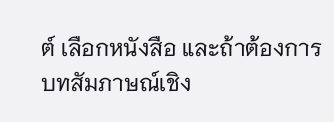ต์ เลือกหนังสือ และถ้าต้องการบทสัมภาษณ์เชิง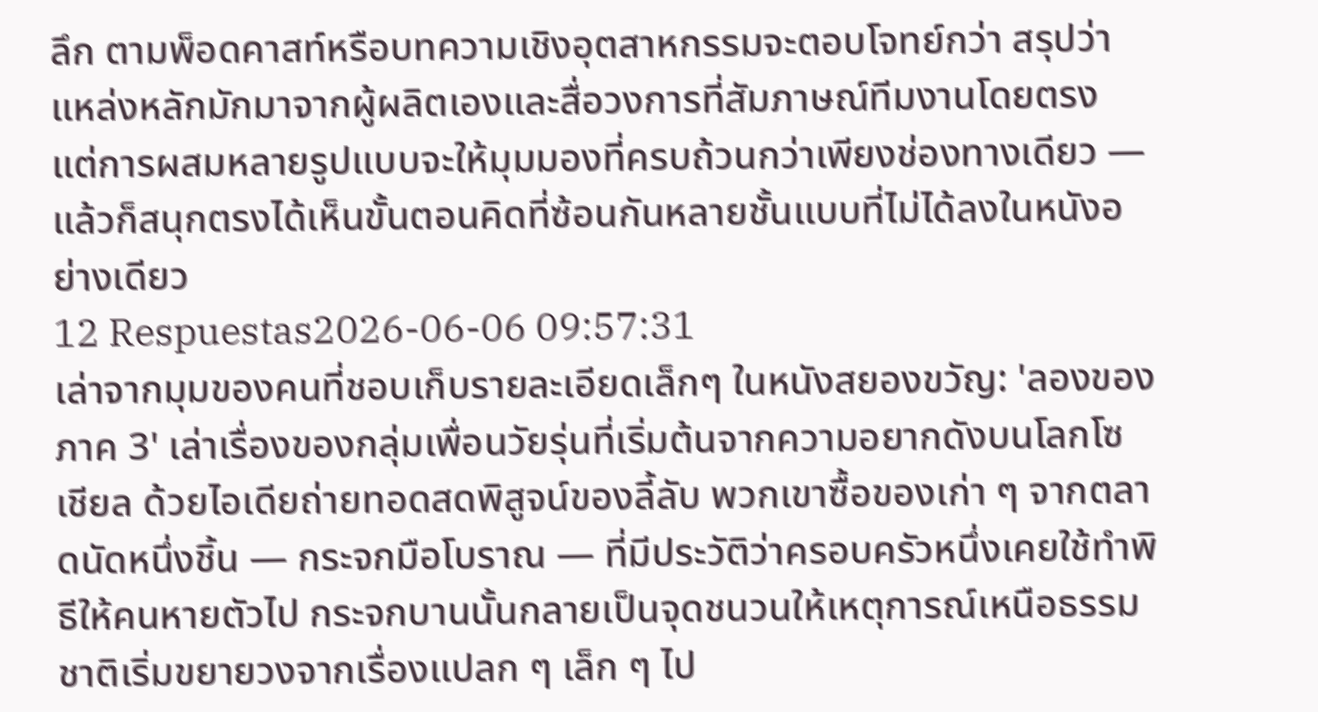ลึก ตามพ็อดคาสท์หรือบทความเชิงอุตสาหกรรมจะตอบโจทย์กว่า สรุปว่าแหล่งหลักมักมาจากผู้ผลิตเองและสื่อวงการที่สัมภาษณ์ทีมงานโดยตรง แต่การผสมหลายรูปแบบจะให้มุมมองที่ครบถ้วนกว่าเพียงช่องทางเดียว — แล้วก็สนุกตรงได้เห็นขั้นตอนคิดที่ซ้อนกันหลายชั้นแบบที่ไม่ได้ลงในหนังอย่างเดียว
12 Respuestas2026-06-06 09:57:31
เล่าจากมุมของคนที่ชอบเก็บรายละเอียดเล็กๆ ในหนังสยองขวัญ: 'ลองของ ภาค 3' เล่าเรื่องของกลุ่มเพื่อนวัยรุ่นที่เริ่มต้นจากความอยากดังบนโลกโซเชียล ด้วยไอเดียถ่ายทอดสดพิสูจน์ของลี้ลับ พวกเขาซื้อของเก่า ๆ จากตลาดนัดหนึ่งชิ้น — กระจกมือโบราณ — ที่มีประวัติว่าครอบครัวหนึ่งเคยใช้ทำพิธีให้คนหายตัวไป กระจกบานนั้นกลายเป็นจุดชนวนให้เหตุการณ์เหนือธรรมชาติเริ่มขยายวงจากเรื่องแปลก ๆ เล็ก ๆ ไป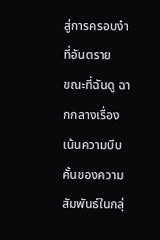สู่การครอบงำที่อันตราย
ขณะที่ฉันดู ฉากกลางเรื่องเน้นความบีบคั้นของความสัมพันธ์ในกลุ่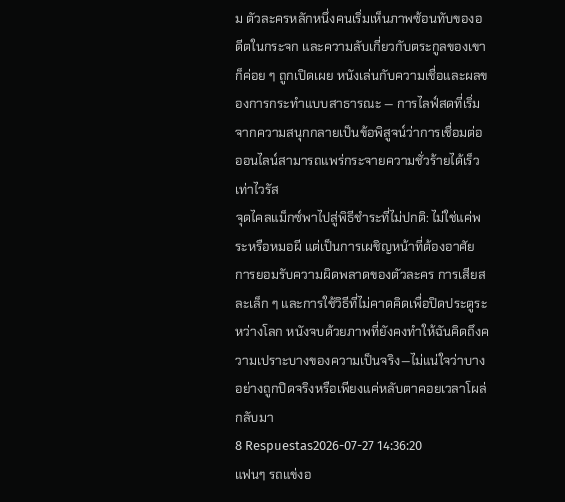ม ตัวละครหลักหนึ่งคนเริ่มเห็นภาพซ้อนทับของอดีตในกระจก และความลับเกี่ยวกับตระกูลของเขาก็ค่อย ๆ ถูกเปิดเผย หนังเล่นกับความเชื่อและผลของการกระทำแบบสาธารณะ — การไลฟ์สดที่เริ่มจากความสนุกกลายเป็นข้อพิสูจน์ว่าการเชื่อมต่อออนไลน์สามารถแพร่กระจายความชั่วร้ายได้เร็วเท่าไวรัส
จุดไคลแม็กซ์พาไปสู่พิธีชำระที่ไม่ปกติ: ไม่ใช่แค่พระหรือหมอผี แต่เป็นการเผชิญหน้าที่ต้องอาศัยการยอมรับความผิดพลาดของตัวละคร การเสียสละเล็ก ๆ และการใช้วิธีที่ไม่คาดคิดเพื่อปิดประตูระหว่างโลก หนังจบด้วยภาพที่ยังคงทำให้ฉันคิดถึงความเปราะบางของความเป็นจริง—ไม่แน่ใจว่าบางอย่างถูกปิดจริงหรือเพียงแค่หลับตาคอยเวลาโผล่กลับมา
8 Respuestas2026-07-27 14:36:20
แฟนๆ รถแข่งอ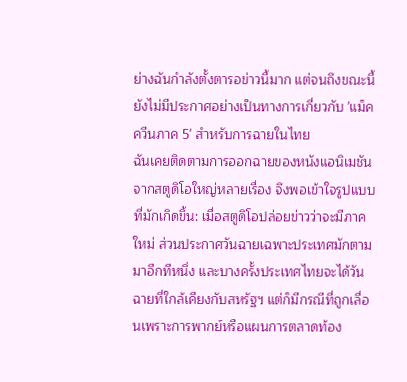ย่างฉันกำลังตั้งตารอข่าวนี้มาก แต่จนถึงขณะนี้ยังไม่มีประกาศอย่างเป็นทางการเกี่ยวกับ 'แม็คควีนภาค 5' สำหรับการฉายในไทย
ฉันเคยติดตามการออกฉายของหนังแอนิเมชันจากสตูดิโอใหญ่หลายเรื่อง จึงพอเข้าใจรูปแบบที่มักเกิดขึ้น: เมื่อสตูดิโอปล่อยข่าวว่าจะมีภาคใหม่ ส่วนประกาศวันฉายเฉพาะประเทศมักตามมาอีกทีหนึ่ง และบางครั้งประเทศไทยจะได้วันฉายที่ใกล้เคียงกับสหรัฐฯ แต่ก็มีกรณีที่ถูกเลื่อนเพราะการพากย์หรือแผนการตลาดท้อง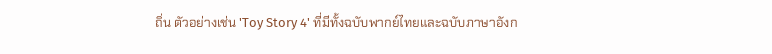ถิ่น ตัวอย่างเช่น 'Toy Story 4' ที่มีทั้งฉบับพากย์ไทยและฉบับภาษาอังก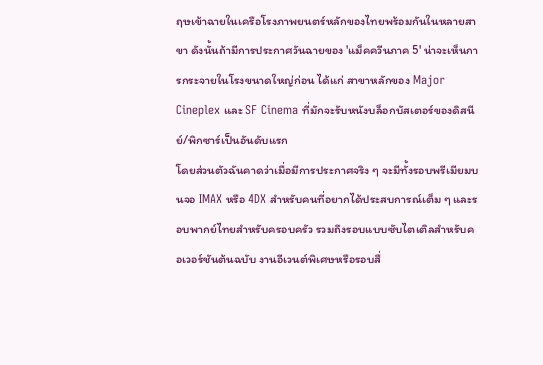ฤษเข้าฉายในเครือโรงภาพยนตร์หลักของไทยพร้อมกันในหลายสาขา ดังนั้นถ้ามีการประกาศวันฉายของ 'แม็คควีนภาค 5' น่าจะเห็นการกระจายในโรงขนาดใหญ่ก่อน ได้แก่ สาขาหลักของ Major Cineplex และ SF Cinema ที่มักจะรับหนังบล็อกบัสเตอร์ของดิสนีย์/พิกซาร์เป็นอันดับแรก
โดยส่วนตัวฉันคาดว่าเมื่อมีการประกาศจริง ๆ จะมีทั้งรอบพรีเมียมบนจอ IMAX หรือ 4DX สำหรับคนที่อยากได้ประสบการณ์เต็ม ๆ และรอบพากย์ไทยสำหรับครอบครัว รวมถึงรอบแบบซับไตเติลสำหรับคอเวอร์ชันต้นฉบับ งานอีเวนต์พิเศษหรือรอบสื่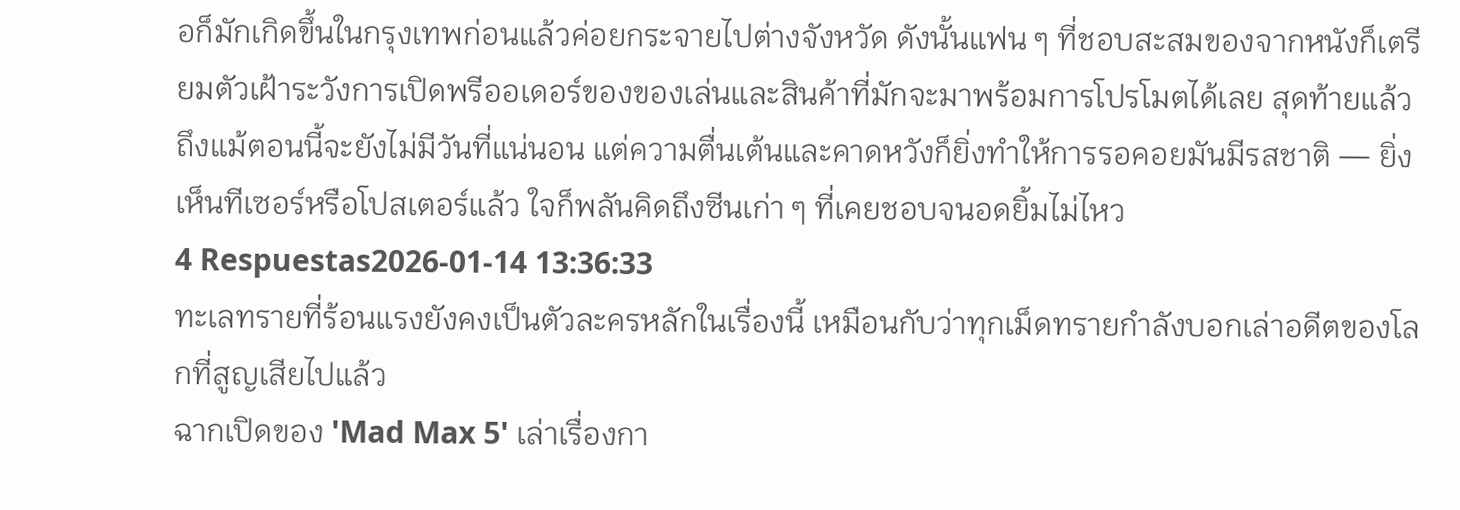อก็มักเกิดขึ้นในกรุงเทพก่อนแล้วค่อยกระจายไปต่างจังหวัด ดังนั้นแฟน ๆ ที่ชอบสะสมของจากหนังก็เตรียมตัวเฝ้าระวังการเปิดพรีออเดอร์ของของเล่นและสินค้าที่มักจะมาพร้อมการโปรโมตได้เลย สุดท้ายแล้ว ถึงแม้ตอนนี้จะยังไม่มีวันที่แน่นอน แต่ความตื่นเต้นและคาดหวังก็ยิ่งทำให้การรอคอยมันมีรสชาติ — ยิ่งเห็นทีเซอร์หรือโปสเตอร์แล้ว ใจก็พลันคิดถึงซีนเก่า ๆ ที่เคยชอบจนอดยิ้มไม่ไหว
4 Respuestas2026-01-14 13:36:33
ทะเลทรายที่ร้อนแรงยังคงเป็นตัวละครหลักในเรื่องนี้ เหมือนกับว่าทุกเม็ดทรายกำลังบอกเล่าอดีตของโลกที่สูญเสียไปแล้ว
ฉากเปิดของ 'Mad Max 5' เล่าเรื่องกา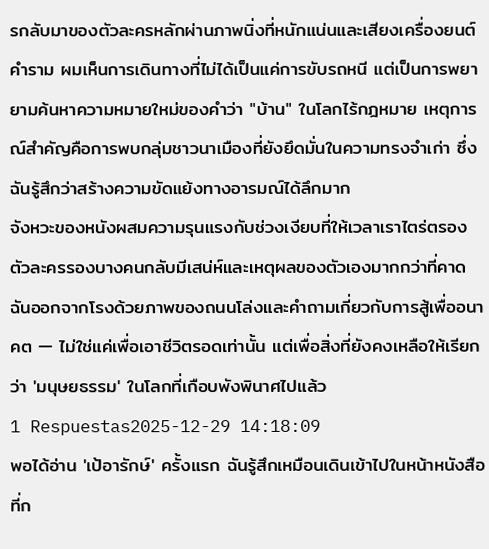รกลับมาของตัวละครหลักผ่านภาพนิ่งที่หนักแน่นและเสียงเครื่องยนต์คำราม ผมเห็นการเดินทางที่ไม่ได้เป็นแค่การขับรถหนี แต่เป็นการพยายามค้นหาความหมายใหม่ของคำว่า "บ้าน" ในโลกไร้กฎหมาย เหตุการณ์สำคัญคือการพบกลุ่มชาวนาเมืองที่ยังยึดมั่นในความทรงจำเก่า ซึ่งฉันรู้สึกว่าสร้างความขัดแย้งทางอารมณ์ได้ลึกมาก
จังหวะของหนังผสมความรุนแรงกับช่วงเงียบที่ให้เวลาเราไตร่ตรอง ตัวละครรองบางคนกลับมีเสน่ห์และเหตุผลของตัวเองมากกว่าที่คาด ฉันออกจากโรงด้วยภาพของถนนโล่งและคำถามเกี่ยวกับการสู้เพื่ออนาคต — ไม่ใช่แค่เพื่อเอาชีวิตรอดเท่านั้น แต่เพื่อสิ่งที่ยังคงเหลือให้เรียกว่า 'มนุษยธรรม' ในโลกที่เกือบพังพินาศไปแล้ว
1 Respuestas2025-12-29 14:18:09
พอได้อ่าน 'เป้อารักษ์' ครั้งแรก ฉันรู้สึกเหมือนเดินเข้าไปในหน้าหนังสือที่ก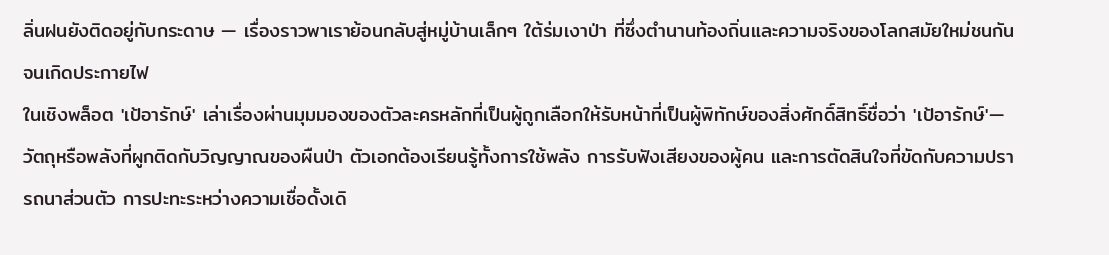ลิ่นฝนยังติดอยู่กับกระดาษ — เรื่องราวพาเราย้อนกลับสู่หมู่บ้านเล็กๆ ใต้ร่มเงาป่า ที่ซึ่งตำนานท้องถิ่นและความจริงของโลกสมัยใหม่ชนกันจนเกิดประกายไฟ
ในเชิงพล็อต 'เป้อารักษ์' เล่าเรื่องผ่านมุมมองของตัวละครหลักที่เป็นผู้ถูกเลือกให้รับหน้าที่เป็นผู้พิทักษ์ของสิ่งศักดิ์สิทธิ์ชื่อว่า 'เป้อารักษ์'—วัตถุหรือพลังที่ผูกติดกับวิญญาณของผืนป่า ตัวเอกต้องเรียนรู้ทั้งการใช้พลัง การรับฟังเสียงของผู้คน และการตัดสินใจที่ขัดกับความปรารถนาส่วนตัว การปะทะระหว่างความเชื่อดั้งเดิ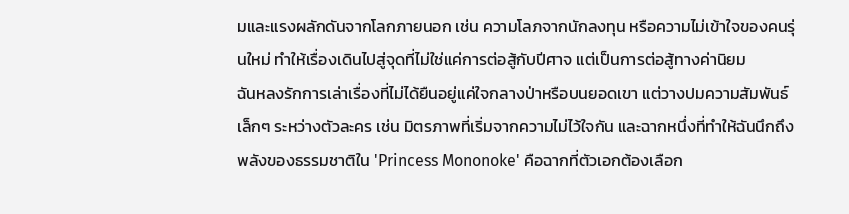มและแรงผลักดันจากโลกภายนอก เช่น ความโลภจากนักลงทุน หรือความไม่เข้าใจของคนรุ่นใหม่ ทำให้เรื่องเดินไปสู่จุดที่ไม่ใช่แค่การต่อสู้กับปีศาจ แต่เป็นการต่อสู้ทางค่านิยม
ฉันหลงรักการเล่าเรื่องที่ไม่ได้ยืนอยู่แค่ใจกลางป่าหรือบนยอดเขา แต่วางปมความสัมพันธ์เล็กๆ ระหว่างตัวละคร เช่น มิตรภาพที่เริ่มจากความไม่ไว้ใจกัน และฉากหนึ่งที่ทำให้ฉันนึกถึงพลังของธรรมชาติใน 'Princess Mononoke' คือฉากที่ตัวเอกต้องเลือก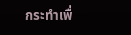กระทำเพื่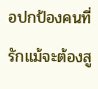อปกป้องคนที่รักแม้จะต้องสู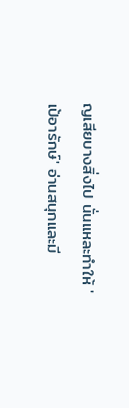ญเสียบางสิ่งไป นั่นแหละทำให้ 'เป้อารักษ์' อ่านสนุกและมี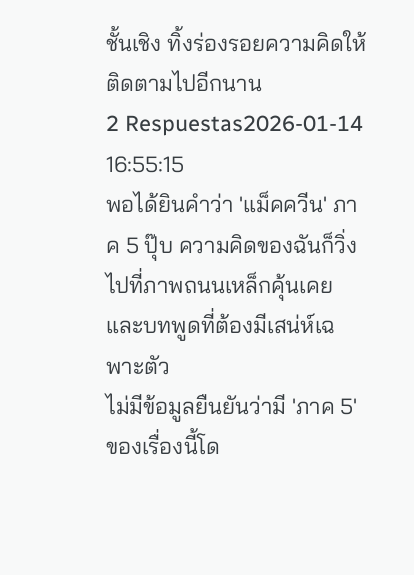ชั้นเชิง ทิ้งร่องรอยความคิดให้ติดตามไปอีกนาน
2 Respuestas2026-01-14 16:55:15
พอได้ยินคำว่า 'แม็คควีน' ภาค 5 ปุ๊บ ความคิดของฉันก็วิ่งไปที่ภาพถนนเหล็กคุ้นเคยและบทพูดที่ต้องมีเสน่ห์เฉพาะตัว
ไม่มีข้อมูลยืนยันว่ามี 'ภาค 5' ของเรื่องนี้โด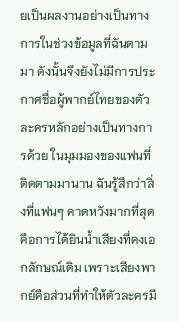ยเป็นผลงานอย่างเป็นทางการในช่วงข้อมูลที่ฉันตามมา ดังนั้นจึงยังไม่มีการประกาศชื่อผู้พากย์ไทยของตัวละครหลักอย่างเป็นทางการด้วย ในมุมมองของแฟนที่ติดตามมานาน ฉันรู้สึกว่าสิ่งที่แฟนๆ คาดหวังมากที่สุดคือการได้ยินน้ำเสียงที่คงเอกลักษณ์เดิม เพราะเสียงพากย์คือส่วนที่ทำให้ตัวละครมี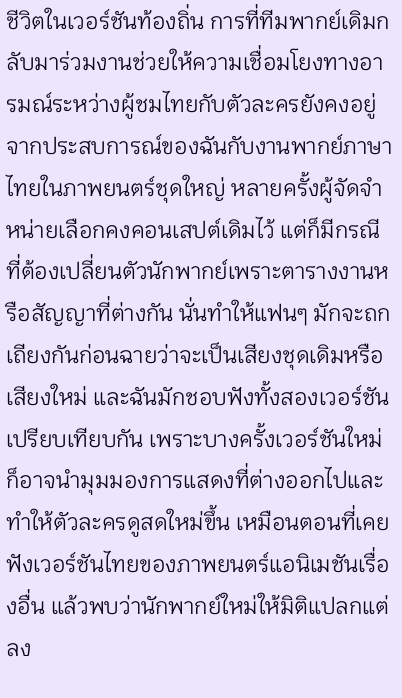ชีวิตในเวอร์ชันท้องถิ่น การที่ทีมพากย์เดิมกลับมาร่วมงานช่วยให้ความเชื่อมโยงทางอารมณ์ระหว่างผู้ชมไทยกับตัวละครยังคงอยู่
จากประสบการณ์ของฉันกับงานพากย์ภาษาไทยในภาพยนตร์ชุดใหญ่ หลายครั้งผู้จัดจำหน่ายเลือกคงคอนเสปต์เดิมไว้ แต่ก็มีกรณีที่ต้องเปลี่ยนตัวนักพากย์เพราะตารางงานหรือสัญญาที่ต่างกัน นั่นทำให้แฟนๆ มักจะถกเถียงกันก่อนฉายว่าจะเป็นเสียงชุดเดิมหรือเสียงใหม่ และฉันมักชอบฟังทั้งสองเวอร์ชันเปรียบเทียบกัน เพราะบางครั้งเวอร์ชันใหม่ก็อาจนำมุมมองการแสดงที่ต่างออกไปและทำให้ตัวละครดูสดใหม่ขึ้น เหมือนตอนที่เคยฟังเวอร์ชันไทยของภาพยนตร์แอนิเมชันเรื่องอื่น แล้วพบว่านักพากย์ใหม่ให้มิติแปลกแต่ลง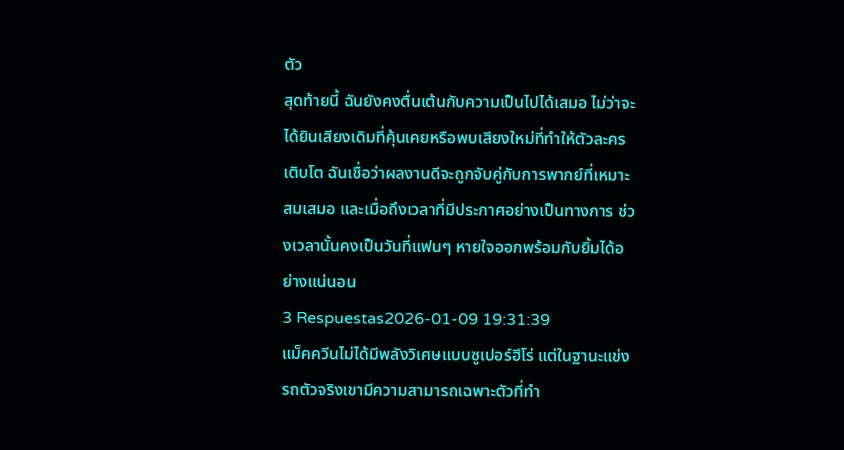ตัว
สุดท้ายนี้ ฉันยังคงตื่นเต้นกับความเป็นไปได้เสมอ ไม่ว่าจะได้ยินเสียงเดิมที่คุ้นเคยหรือพบเสียงใหม่ที่ทำให้ตัวละครเติบโต ฉันเชื่อว่าผลงานดีจะถูกจับคู่กับการพากย์ที่เหมาะสมเสมอ และเมื่อถึงเวลาที่มีประกาศอย่างเป็นทางการ ช่วงเวลานั้นคงเป็นวันที่แฟนๆ หายใจออกพร้อมกับยิ้มได้อย่างแน่นอน
3 Respuestas2026-01-09 19:31:39
แม็คควีนไม่ได้มีพลังวิเศษแบบซูเปอร์ฮีโร่ แต่ในฐานะแข่งรถตัวจริงเขามีความสามารถเฉพาะตัวที่ทำ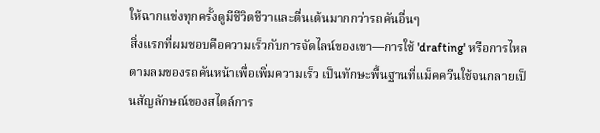ให้ฉากแข่งทุกครั้งดูมีชีวิตชีวาและตื่นเต้นมากกว่ารถคันอื่นๆ
สิ่งแรกที่ผมชอบคือความเร็วกับการจัดไลน์ของเขา—การใช้ 'drafting' หรือการไหลตามลมของรถคันหน้าเพื่อเพิ่มความเร็ว เป็นทักษะพื้นฐานที่แม็คควีนใช้จนกลายเป็นสัญลักษณ์ของสไตล์การ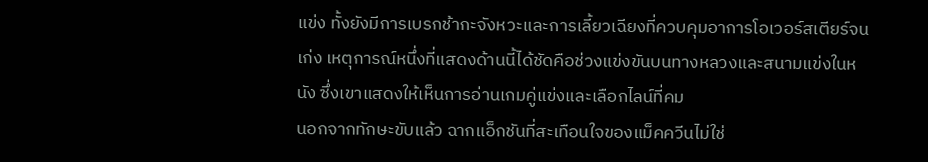แข่ง ทั้งยังมีการเบรกช้ากะจังหวะและการเลี้ยวเฉียงที่ควบคุมอาการโอเวอร์สเตียร์จนเก่ง เหตุการณ์หนึ่งที่แสดงด้านนี้ได้ชัดคือช่วงแข่งขันบนทางหลวงและสนามแข่งในหนัง ซึ่งเขาแสดงให้เห็นการอ่านเกมคู่แข่งและเลือกไลน์ที่คม
นอกจากทักษะขับแล้ว ฉากแอ็กชันที่สะเทือนใจของแม็คควีนไม่ใช่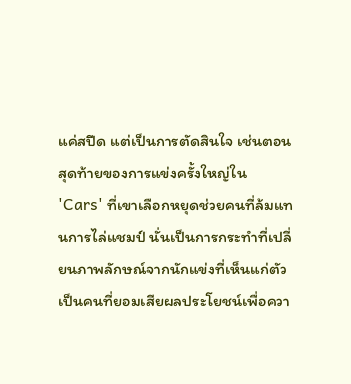แค่สปีด แต่เป็นการตัดสินใจ เช่นตอนสุดท้ายของการแข่งครั้งใหญ่ใน 'Cars' ที่เขาเลือกหยุดช่วยคนที่ล้มแทนการไล่แชมป์ นั่นเป็นการกระทำที่เปลี่ยนภาพลักษณ์จากนักแข่งที่เห็นแก่ตัวเป็นคนที่ยอมเสียผลประโยชน์เพื่อควา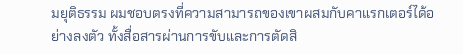มยุติธรรม ผมชอบตรงที่ความสามารถของเขาผสมกับคาแรกเตอร์ได้อย่างลงตัว ทั้งสื่อสารผ่านการขับและการตัดสิ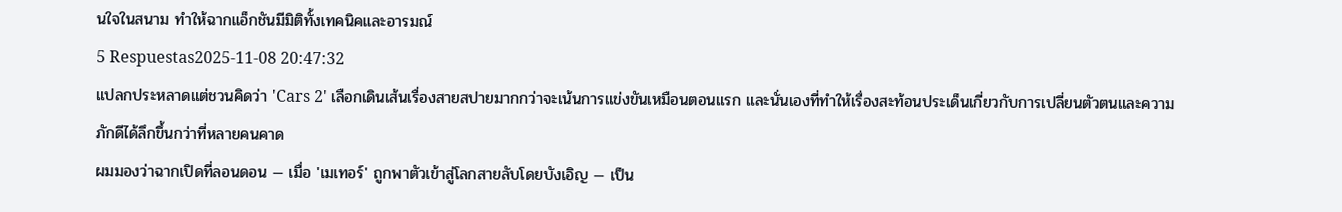นใจในสนาม ทำให้ฉากแอ็กชันมีมิติทั้งเทคนิคและอารมณ์
5 Respuestas2025-11-08 20:47:32
แปลกประหลาดแต่ชวนคิดว่า 'Cars 2' เลือกเดินเส้นเรื่องสายสปายมากกว่าจะเน้นการแข่งขันเหมือนตอนแรก และนั่นเองที่ทำให้เรื่องสะท้อนประเด็นเกี่ยวกับการเปลี่ยนตัวตนและความภักดีได้ลึกขึ้นกว่าที่หลายคนคาด
ผมมองว่าฉากเปิดที่ลอนดอน — เมื่อ 'เมเทอร์' ถูกพาตัวเข้าสู่โลกสายลับโดยบังเอิญ — เป็น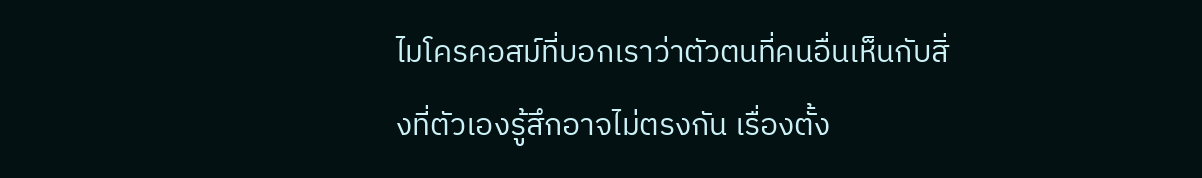ไมโครคอสม์ที่บอกเราว่าตัวตนที่คนอื่นเห็นกับสิ่งที่ตัวเองรู้สึกอาจไม่ตรงกัน เรื่องตั้ง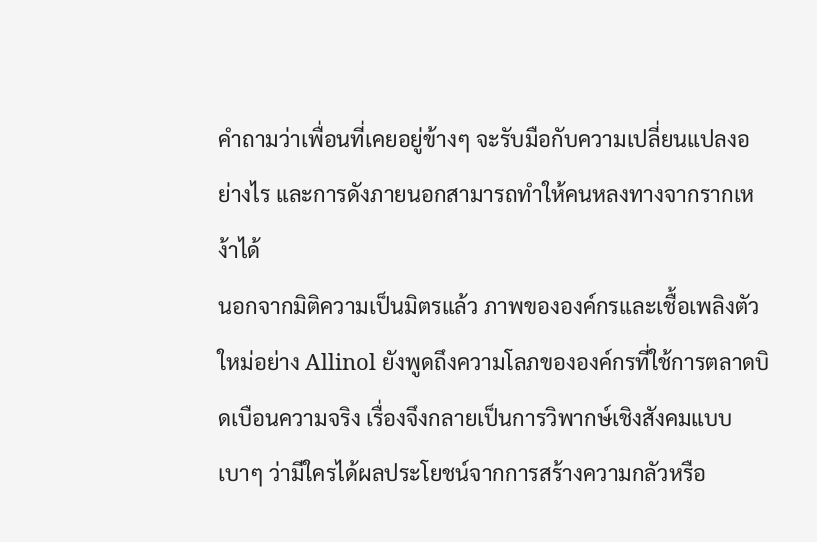คำถามว่าเพื่อนที่เคยอยู่ข้างๆ จะรับมือกับความเปลี่ยนแปลงอย่างไร และการดังภายนอกสามารถทำให้คนหลงทางจากรากเหง้าได้
นอกจากมิติความเป็นมิตรแล้ว ภาพขององค์กรและเชื้อเพลิงตัวใหม่อย่าง Allinol ยังพูดถึงความโลภขององค์กรที่ใช้การตลาดบิดเบือนความจริง เรื่องจึงกลายเป็นการวิพากษ์เชิงสังคมแบบเบาๆ ว่ามีใครได้ผลประโยชน์จากการสร้างความกลัวหรือ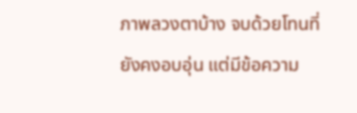ภาพลวงตาบ้าง จบด้วยโทนที่ยังคงอบอุ่น แต่มีข้อความ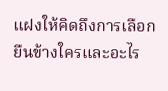แฝงให้คิดถึงการเลือกยืนข้างใครและอะไร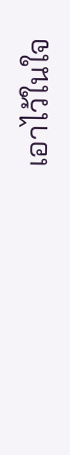เอาไว้ในใจ